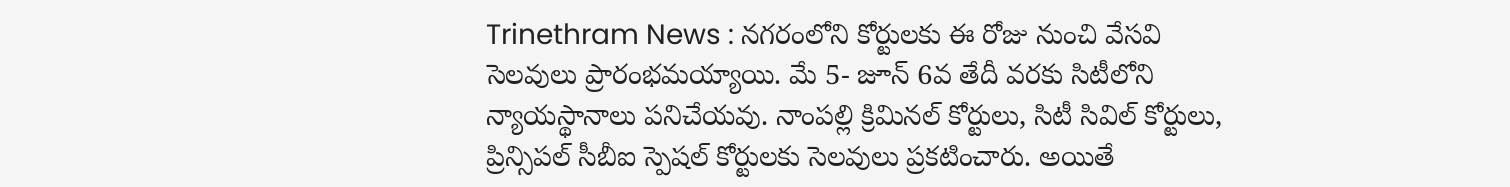Trinethram News : నగరంలోని కోర్టులకు ఈ రోజు నుంచి వేసవి సెలవులు ప్రారంభమయ్యాయి. మే 5- జూన్ 6వ తేదీ వరకు సిటీలోని న్యాయస్థానాలు పనిచేయవు. నాంపల్లి క్రిమినల్ కోర్టులు, సిటీ సివిల్ కోర్టులు, ప్రిన్సిపల్ సీబీఐ స్పెషల్ కోర్టులకు సెలవులు ప్రకటించారు. అయితే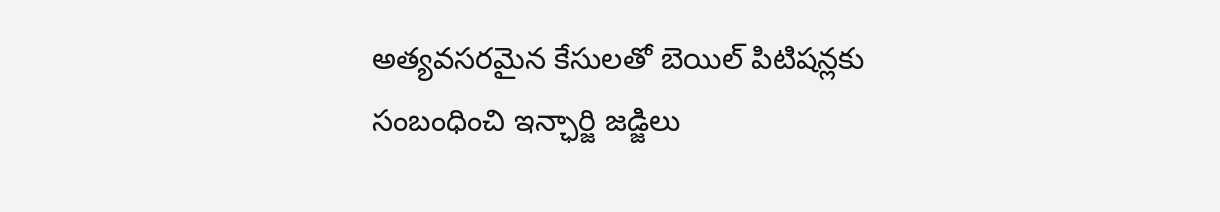అత్యవసరమైన కేసులతో బెయిల్ పిటిషన్లకు సంబంధించి ఇన్ఛార్జి జడ్జిలు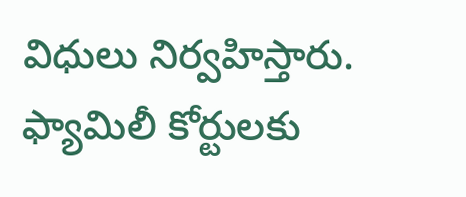విధులు నిర్వహిస్తారు. ఫ్యామిలీ కోర్టులకు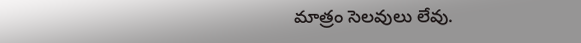మాత్రం సెలవులు లేవు.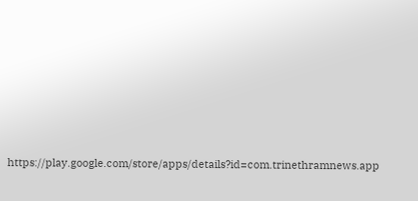https://play.google.com/store/apps/details?id=com.trinethramnews.app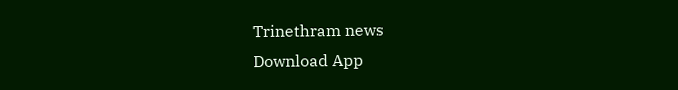Trinethram news
Download App